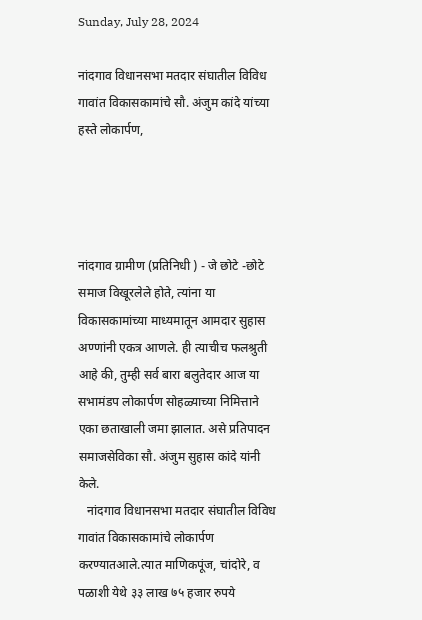Sunday, July 28, 2024

नांदगाव विधानसभा मतदार संघातील विविध गावांत विकासकामांचे सौ. अंजुम कांदे यांच्या हस्ते लोकार्पण,




नांदगाव ग्रामीण (प्रतिनिधी ) - जे छोटे -छोटे समाज विखूरलेले होते, त्यांना या विकासकामांच्या माध्यमातून आमदार सुहास अण्णांनी एकत्र आणले. ही त्याचीच फलश्रुती आहे की, तुम्ही सर्व बारा बलुतेदार आज या सभामंडप लोकार्पण सोहळ्याच्या निमित्ताने एका छताखाली जमा झालात. असे प्रतिपादन समाजसेविका सौ. अंजुम सुहास कांदे यांनी केले.
   नांदगाव विधानसभा मतदार संघातील विविध गावांत विकासकामांचे लोकार्पण करण्यातआले.त्यात माणिकपूंज, चांदोरे, व पळाशी येथे ३३ लाख ७५ हजार रुपये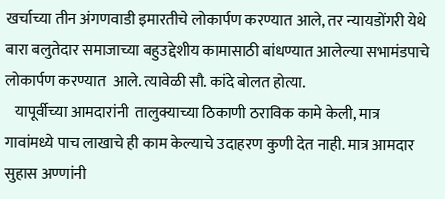खर्चाच्या तीन अंगणवाडी इमारतीचे लोकार्पण करण्यात आले, तर न्यायडोंगरी येथे बारा बलुतेदार समाजाच्या बहुउद्देशीय कामासाठी बांधण्यात आलेल्या सभामंडपाचे लोकार्पण करण्यात  आले. त्यावेळी सौ. कांदे बोलत होत्या.
   यापूर्वीच्या आमदारांनी  तालुक्याच्या ठिकाणी ठराविक कामे केली, मात्र गावांमध्ये पाच लाखाचे ही काम केल्याचे उदाहरण कुणी देत नाही. मात्र आमदार सुहास अण्णांनी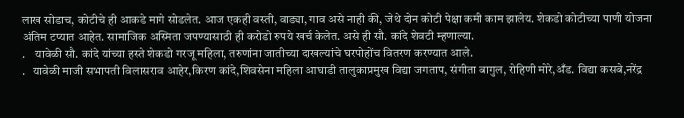लाख सोडाच, कोटीचे ही आकडे मागे सोडलेत. आज एकही वस्ती, वाड्या, गाव असे नाही की, जेथे दोन कोटी पेक्षा कमी काम झालेय. शेकडो कोटीच्या पाणी योजना अंतिम टप्यात आहेत. सामाजिक अस्मिता जपण्यासाठी ही करोडो रुपये खर्च केलेत. असे ही सौ. कांदे शेवटी म्हणाल्या.
.    यावेळी सौ. कांदे यांच्या हस्ते शेकडो गरजू महिला, तरुणांना जातीच्या दाखल्यांचे घरपोहोंच वितरण करण्यात आले.
.   यावेळी माजी सभापती विलासराव आहेर,किरण कांदे,शिवसेना महिला आघाडी तालुकाप्रमुख विद्या जगताप, संगीता बागुल, रोहिणी मोरे,अँड. विद्या कसबे,नरेंद्र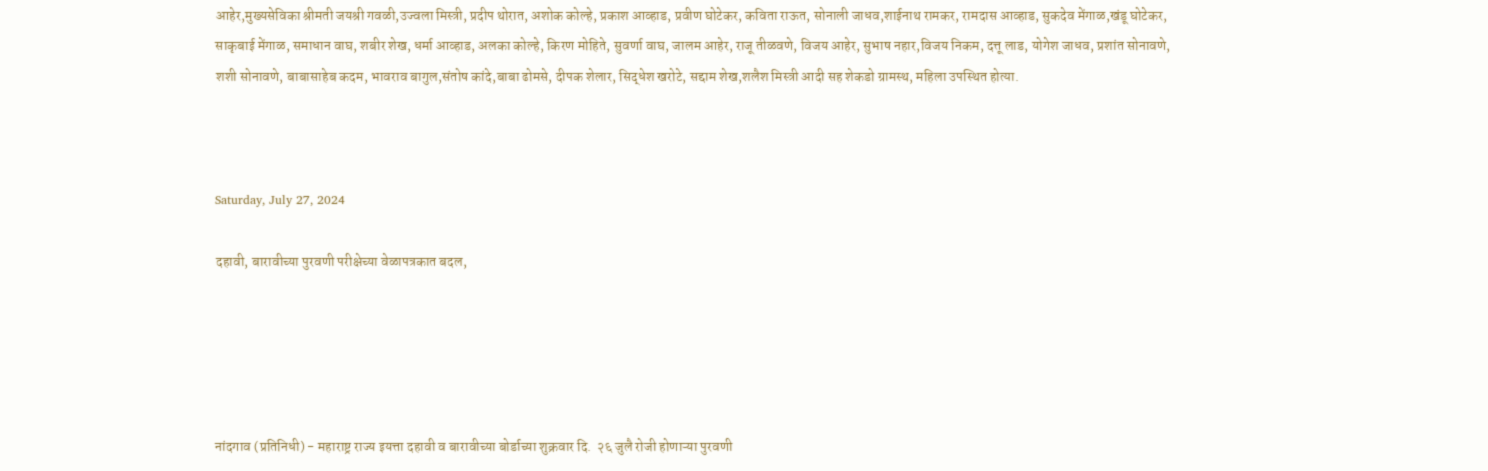आहेर,मुख्यसेविका श्रीमती जयश्री गवळी,उज्वला मिस्त्री, प्रदीप थोरात, अशोक कोल्हे, प्रकाश आव्हाड, प्रवीण घोटेकर, कविता राऊत, सोनाली जाधव,शाईनाथ रामकर, रामदास आव्हाड, सुकदेव मेंगाळ,खंडू घोटेकर, साकृबाई मेंगाळ, समाधान वाघ, शबीर शेख, धर्मा आव्हाड, अलका कोल्हे, किरण मोहिते, सुवर्णा वाघ, जालम आहेर, राजू तीळवणे, विजय आहेर, सुभाष नहार,विजय निकम, दत्तू लाड, योगेश जाधव, प्रशांत सोनावणे, शशी सोनावणे, बाबासाहेब कदम, भावराव बागुल,संतोष कांदे,बाबा ढोमसे, दीपक शेलार, सिद्धेश खरोटे, सद्दाम शेख,शलैश मिस्त्री आदी सह शेकडो ग्रामस्थ, महिला उपस्थित होत्या.



Saturday, July 27, 2024

दहावी, बारावीच्या पुरवणी परीक्षेच्या वेळापत्रकात बदल,





नांदगाव (प्रतिनिधी) - महाराष्ट्र राज्य इयत्ता दहावी व बारावीच्या बोर्डाच्या शुक्रवार दि.  २६ जुलै रोजी होणाऱ्या पुरवणी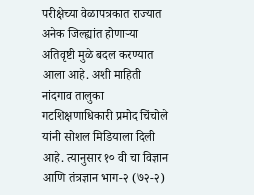परीक्षेच्या वेळापत्रकात राज्यात अनेक जिल्ह्यांत होणाऱ्या अतिवृष्टी मुळे बदल करण्यात आला आहे. अशी माहिती नांदगाव तालुका गटशिक्षणाधिकारी प्रमोद चिंचोले यांनी सोशल मिडियाला दिली आहे. त्यानुसार १० वी चा विज्ञान आणि तंत्रज्ञान भाग-२ (७२-२)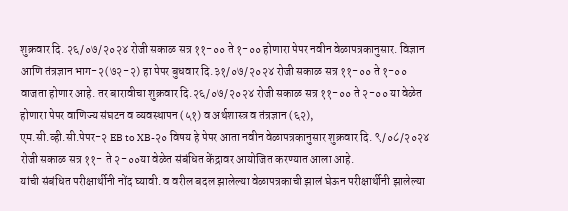शुक्रवार दि. २६/०७/२०२४ रोजी सकाळ सत्र ११-०० ते १-०० होणारा पेपर नवीन वेळापत्रकानुसार. विज्ञान आणि तंत्रज्ञान भाग-२(७२-२) हा पेपर बुधवार दि.३१/०७/२०२४ रोजी सकाळ सत्र ११-०० ते १-०० वाजता होणार आहे. तर बारावीचा शुक्रवार दि.२६/०७/२०२४ रोजी सकाळ सत्र ११-०० ते २-०० या वेळेत होणारा पेपर वाणिज्य संघटन व व्यवस्थापन (५१) व अर्थशास्त्र व तंत्रज्ञान (६२),
एम.सी.व्ही.सी.पेपर-२ EB to XB-२० विषय हे पेपर आता नवीन वेळापत्रकानुसार शुक्रवार दि. ९/०८/२०२४ रोजी सकाळ सत्र ११- ते २-००या वेळेत संबंधित केंद्रावर आयोजित करण्यात आला आहे.
यांची संबंधित परीक्षार्थीनी नोंद घ्यावी. व वरील बदल झालेल्या वेळापत्रकाची झालं घेऊन परीक्षार्थीनी झालेल्या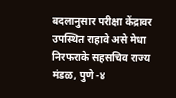बदलानुसार परीक्षा केंद्रावर उपस्थित राहावे असे मेधा निरफराके सहसचिव राज्य मंडळ, पुणे -४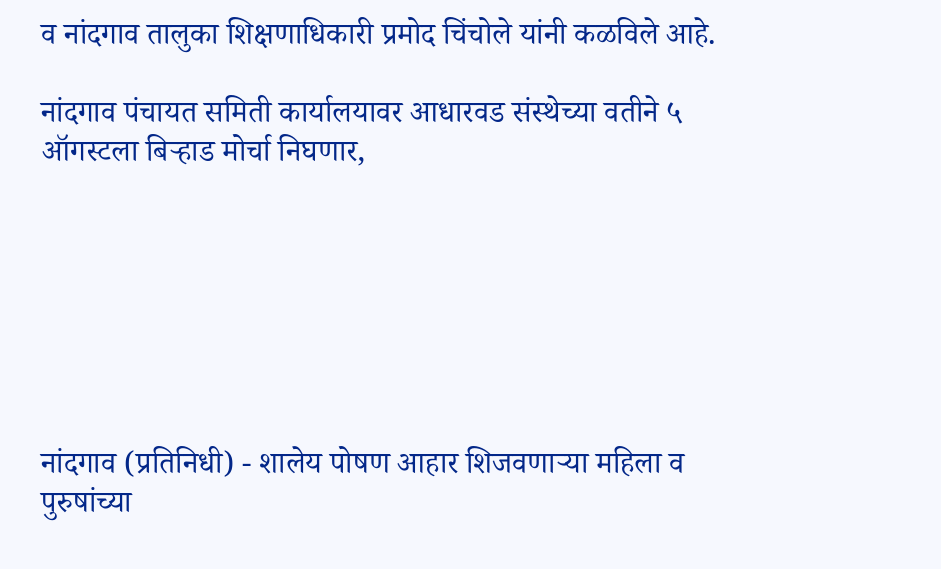व नांदगाव तालुका शिक्षणाधिकारी प्रमोद चिंचोले यांनी कळविले आहे.

नांदगाव पंचायत समिती कार्यालयावर आधारवड संस्थेच्या वतीने ५ ऑगस्टला बिऱ्हाड मोर्चा निघणार,







नांदगाव (प्रतिनिधी) - शालेय पोषण आहार शिजवणाऱ्या महिला व पुरुषांच्या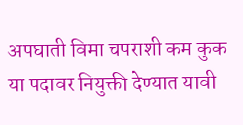अपघाती विमा चपराशी कम कुक या पदावर नियुक्ती देण्यात यावी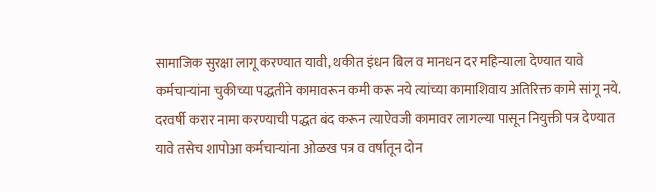सामाजिक सुरक्षा लागू करण्यात यावी, थकीत इंधन बिल व मानधन दर महिन्याला देण्यात यावे
कर्मचाऱ्यांना चुकीच्या पद्धतीने कामावरून कमी करू नये त्यांच्या कामाशिवाय अतिरिक्त कामे सांगू नये. दरवर्षी करार नामा करण्याची पद्धत बंद करून त्याऐवजी कामावर लागल्या पासून नियुक्ती पत्र देण्यात यावे तसेच शापोआ कर्मचाऱ्यांना ओळख पत्र व वर्षातून दोन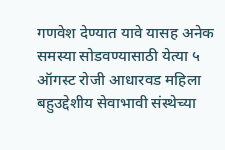गणवेश देण्यात यावे यासह अनेक समस्या सोडवण्यासाठी येत्या ५ ऑगस्ट रोजी आधारवड महिला बहुउद्देशीय सेवाभावी संस्थेच्या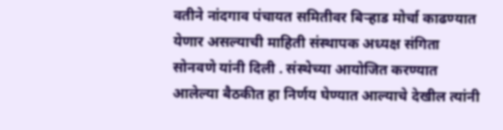वतीने नांदगाव पंचायत समितीवर बिऱ्हाड मोर्चा काढण्यात येणार असल्याची माहिती संस्थापक अध्यक्ष संगिता सोनवणे यांनी दिली . संस्थेच्या आयोजित करण्यात आलेल्या बैठकीत हा निर्णय घेण्यात आल्याचे देखील त्यांनी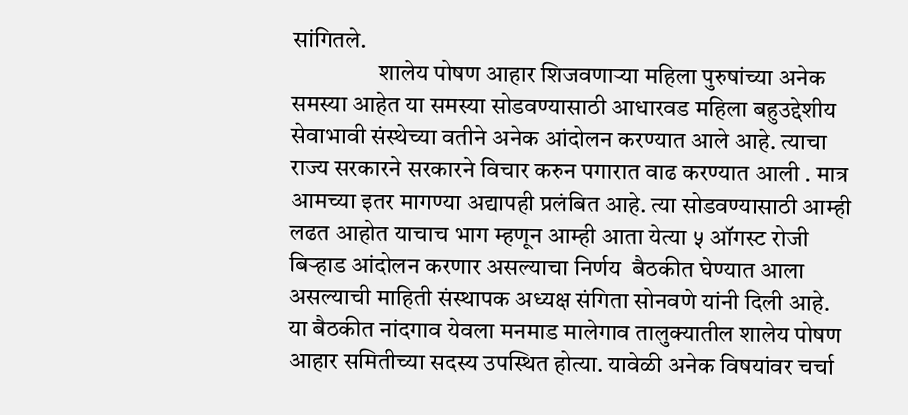सांगितले.
                  शालेय पोषण आहार शिजवणाऱ्या महिला पुरुषांच्या अनेक समस्या आहेत या समस्या सोडवण्यासाठी आधारवड महिला बहुउद्देशीय सेवाभावी संस्थेच्या वतीने अनेक आंदोलन करण्यात आले आहे. त्याचा राज्य सरकारने सरकारने विचार करुन पगारात वाढ करण्यात आली . मात्र आमच्या इतर मागण्या अद्यापही प्रलंबित आहे. त्या सोडवण्यासाठी आम्ही लढत आहोत याचाच भाग म्हणून आम्ही आता येत्या ५ ऑगस्ट रोजी बिऱ्हाड आंदोलन करणार असल्याचा निर्णय  बैठकीत घेण्यात आला असल्याची माहिती संस्थापक अध्यक्ष संगिता सोनवणे यांनी दिली आहे. या बैठकीत नांदगाव येवला मनमाड मालेगाव तालुक्यातील शालेय पोषण आहार समितीच्या सदस्य उपस्थित होत्या. यावेळी अनेक विषयांवर चर्चा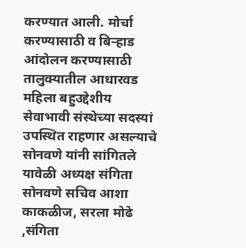करण्यात आली. मोर्चा करण्यासाठी व बिऱ्हाड आंदोलन करण्यासाठी तालुक्यातील आधारवड महिला बहुउद्देशीय सेवाभावी संस्थेच्या सदस्यां उपस्थित राहणार असल्याचे सोनवणे यांनी सांगितले यावेळी अध्यक्ष संगिता सोनवणे सचिव आशा काकळीज, सरला मोढे ,संगिता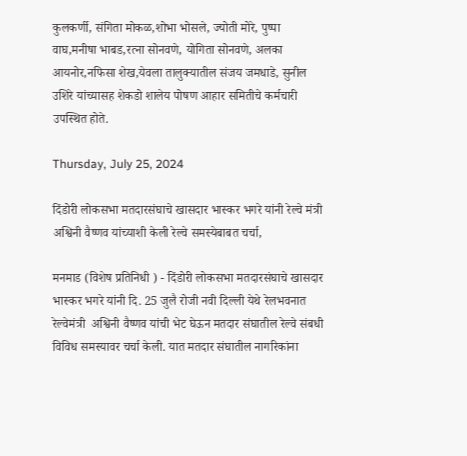कुलकर्णी, संगिता मोकळ,शोभा भोसले, ज्योती मोरे, पुष्पा वाघ,मनीषा भाबड,रत्ना सोनवणे, योगिता सोनवणे, अलका आयनोर,नफिसा शेख,येवला तालुक्यातील संजय जमधाडे, सुनील उशिरे यांच्यासह शेकडो शालेय पोषण आहार समितीचे कर्मचारी उपस्थित होते.

Thursday, July 25, 2024

दिंडोरी लोकसभा मतदारसंघाचे खासदार भास्कर भगरे यांनी रेल्वे मंत्री अश्विनी वैष्णव यांच्याशी केली रेल्वे समस्येबाबत चर्चा,

मनमाड (विशेष प्रतिनिधी ) - दिंडोरी लोकसभा मतदारसंघाचे खासदार भास्कर भगरे यांनी दि. 25 जुलै रोजी नवी दिल्ली येथे रेलभवनात रेल्वेमंत्री  अश्विनी वैष्णव यांची भेट घेऊन मतदार संघातील रेल्वे संबधी विविध समस्यावर चर्चा केली. यात मतदार संघातील नागरिकांना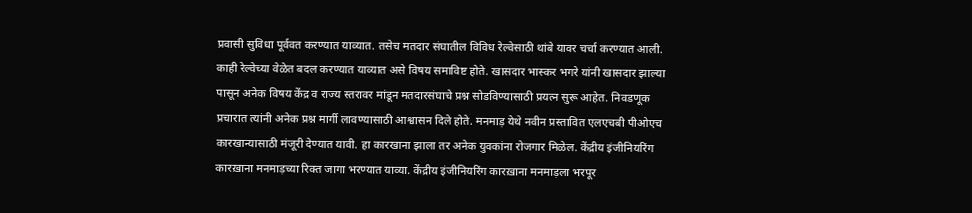प्रवासी सुविधा पूर्ववत करण्यात याव्यात. तसेच मतदार संघातील विविध रेल्वेसाठी थांबे यावर चर्चा करण्यात आली.  काही रेल्वेच्या वेळेत बदल करण्यात याव्यात असे विषय समाविष्ट होते. खासदार भास्कर भगरे यांनी खासदार झाल्या पासून अनेक विषय केंद्र व राज्य स्तरावर मांडून मतदारसंघाचे प्रश्न सोडविण्यासाठी प्रयत्न सुरू आहेत. निवडणूक प्रचारात त्यांनी अनेक प्रश्न मार्गी लावण्यासाठी आश्वासन दिले होते. मनमाड़ येथे नवीन प्रस्तावित एलएचबी पीओएच कारखान्यासाठी मंजूरी देण्यात यावी. हा कारखाना झाला तर अनेक युवकांना रोजगार मिळेल. केंद्रीय इंजीनियरिंग कारख़ाना मनमाड़च्या रिक्त जागा भरण्यात याव्या. केंद्रीय इंजीनियरिंग कारख़ाना मनमाड़ला भरपूर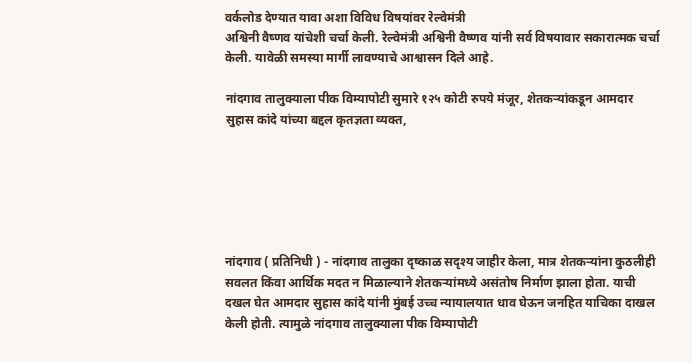वर्कलोड देण्यात यावा अशा विविध विषयांवर रेल्वेमंत्री
अश्विनी वैष्णव यांचेशी चर्चा केली. रेल्वेमंत्री अश्विनी वैष्णव यांनी सर्व विषयावार सकारात्मक चर्चा केली. यावेळी समस्या मार्गी लावण्याचे आश्वासन दिले आहे.

नांदगाव तालुक्याला पीक विम्यापोटी सुमारे १२५ कोटी रुपये मंजूर, शेतकऱ्यांकडून आमदार सुहास कांदे यांच्या बद्दल कृतज्ञता व्यक्त,






नांदगाव ( प्रतिनिधी ) - नांदगाव तालुका दृष्काळ सदृश्य जाहीर केला, मात्र शेतकऱ्यांना कुठलीही सवलत किंवा आर्थिक मदत न मिळाल्याने शेतकऱ्यांमध्ये असंतोष निर्माण झाला होता. याची दखल घेत आमदार सुहास कांदे यांनी मुंबई उच्च न्यायालयात धाव घेऊन जनहित याचिका दाखल केली होती. त्यामुळे नांदगाव तालुक्याला पीक विम्यापोटी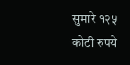सुमारे १२५ कोटी रुपये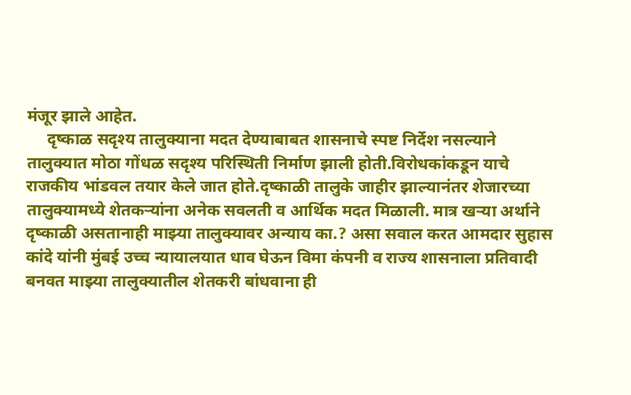मंजूर झाले आहेत.
     दृष्काळ सदृश्य तालुक्याना मदत देण्याबाबत शासनाचे स्पष्ट निर्देश नसल्याने तालुक्यात मोठा गोंधळ सदृश्य परिस्थिती निर्माण झाली होती.विरोधकांकडून याचे राजकीय भांडवल तयार केले जात होते.दृष्काळी तालुके जाहीर झाल्यानंतर शेजारच्या तालुक्यामध्ये शेतकऱ्यांना अनेक सवलती व आर्थिक मदत मिळाली. मात्र खऱ्या अर्थाने दृष्काळी असतानाही माझ्या तालुक्यावर अन्याय का.? असा सवाल करत आमदार सुहास कांदे यांनी मुंबई उच्च न्यायालयात धाव घेऊन विमा कंपनी व राज्य शासनाला प्रतिवादी बनवत माझ्या तालुक्यातील शेतकरी बांधवाना ही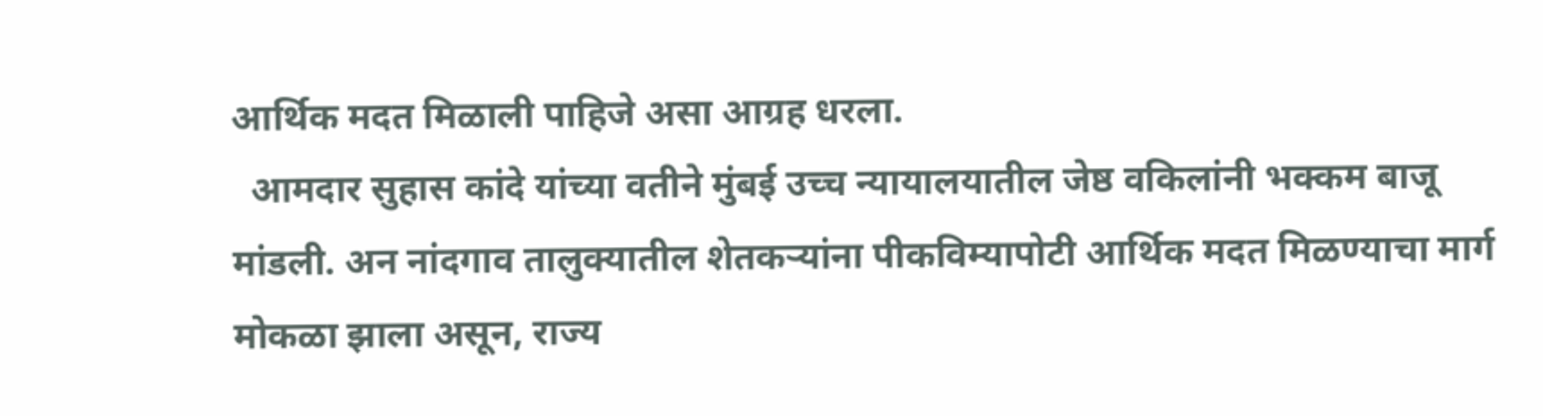आर्थिक मदत मिळाली पाहिजे असा आग्रह धरला.
  आमदार सुहास कांदे यांच्या वतीने मुंबई उच्च न्यायालयातील जेष्ठ वकिलांनी भक्कम बाजू मांडली. अन नांदगाव तालुक्यातील शेतकऱ्यांना पीकविम्यापोटी आर्थिक मदत मिळण्याचा मार्ग मोकळा झाला असून, राज्य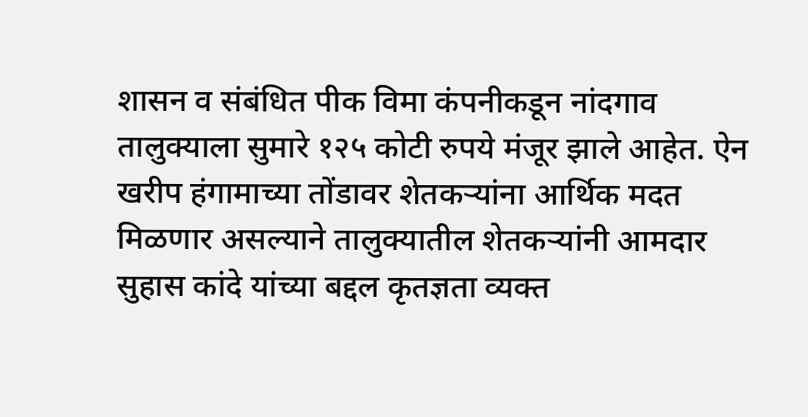शासन व संबंधित पीक विमा कंपनीकडून नांदगाव तालुक्याला सुमारे १२५ कोटी रुपये मंजूर झाले आहेत. ऐन खरीप हंगामाच्या तोंडावर शेतकऱ्यांना आर्थिक मदत मिळणार असल्याने तालुक्यातील शेतकऱ्यांनी आमदार सुहास कांदे यांच्या बद्दल कृतज्ञता व्यक्त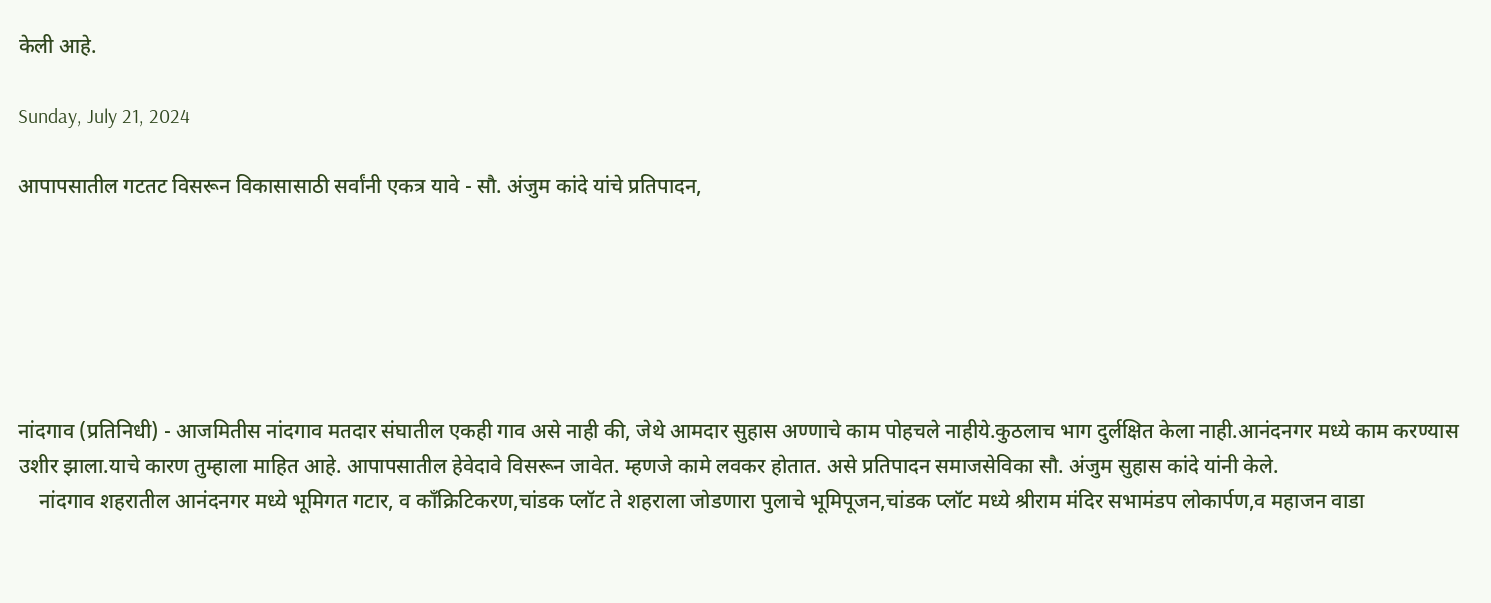केली आहे.

Sunday, July 21, 2024

आपापसातील गटतट विसरून विकासासाठी सर्वांनी एकत्र यावे - सौ. अंजुम कांदे यांचे प्रतिपादन,






नांदगाव (प्रतिनिधी) - आजमितीस नांदगाव मतदार संघातील एकही गाव असे नाही की, जेथे आमदार सुहास अण्णाचे काम पोहचले नाहीये.कुठलाच भाग दुर्लक्षित केला नाही.आनंदनगर मध्ये काम करण्यास उशीर झाला.याचे कारण तुम्हाला माहित आहे. आपापसातील हेवेदावे विसरून जावेत. म्हणजे कामे लवकर होतात. असे प्रतिपादन समाजसेविका सौ. अंजुम सुहास कांदे यांनी केले.
    नांदगाव शहरातील आनंदनगर मध्ये भूमिगत गटार, व काँक्रिटिकरण,चांडक प्लॉट ते शहराला जोडणारा पुलाचे भूमिपूजन,चांडक प्लॉट मध्ये श्रीराम मंदिर सभामंडप लोकार्पण,व महाजन वाडा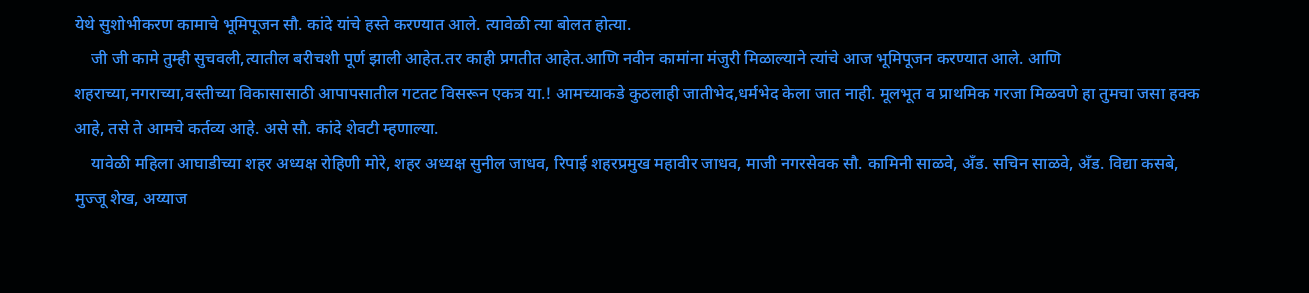येथे सुशोभीकरण कामाचे भूमिपूजन सौ. कांदे यांचे हस्ते करण्यात आले. त्यावेळी त्या बोलत होत्या.
    जी जी कामे तुम्ही सुचवली,त्यातील बरीचशी पूर्ण झाली आहेत.तर काही प्रगतीत आहेत.आणि नवीन कामांना मंजुरी मिळाल्याने त्यांचे आज भूमिपूजन करण्यात आले. आणि शहराच्या,नगराच्या,वस्तीच्या विकासासाठी आपापसातील गटतट विसरून एकत्र या.! आमच्याकडे कुठलाही जातीभेद,धर्मभेद केला जात नाही. मूलभूत व प्राथमिक गरजा मिळवणे हा तुमचा जसा हक्क आहे, तसे ते आमचे कर्तव्य आहे. असे सौ. कांदे शेवटी म्हणाल्या.
    यावेळी महिला आघाडीच्या शहर अध्यक्ष रोहिणी मोरे, शहर अध्यक्ष सुनील जाधव, रिपाई शहरप्रमुख महावीर जाधव, माजी नगरसेवक सौ. कामिनी साळवे, अँड. सचिन साळवे, अँड. विद्या कसबे, मुज्जू शेख, अय्याज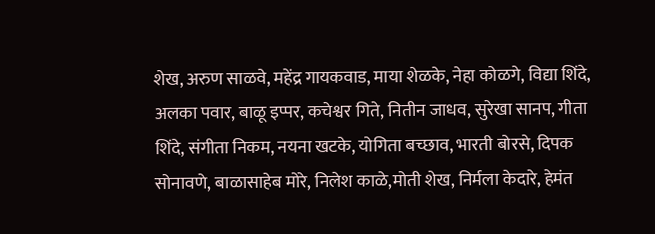शेख, अरुण साळवे, महेंद्र गायकवाड, माया शेळके, नेहा कोळगे, विद्या शिंदे, अलका पवार, बाळू इप्पर, कचेश्वर गिते, नितीन जाधव, सुरेखा सानप, गीता शिंदे, संगीता निकम, नयना खटके, योगिता बच्छाव, भारती बोरसे, दिपक सोनावणे, बाळासाहेब मोरे, निलेश काळे,मोती शेख, निर्मला केदारे, हेमंत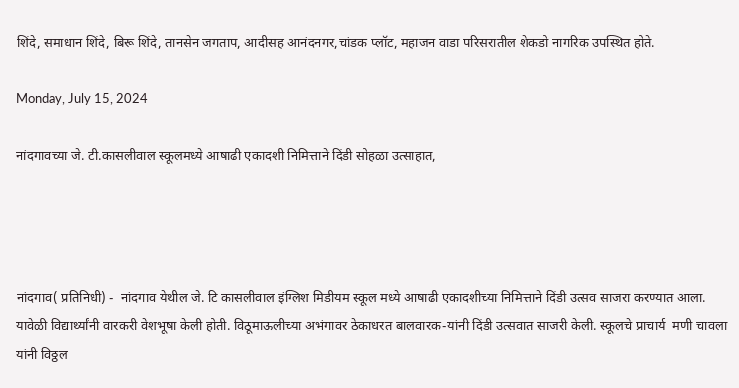शिंदे, समाधान शिंदे, बिरू शिंदे, तानसेन जगताप, आदीसह आनंदनगर,चांडक प्लॉट, महाजन वाडा परिसरातील शेकडो नागरिक उपस्थित होते.

Monday, July 15, 2024

नांदगावच्या जे. टी.कासलीवाल स्कूलमध्ये आषाढी एकादशी निमित्ताने दिंडी सोहळा उत्साहात,




नांदगाव( प्रतिनिधी) -  नांदगाव येथील जे. टि कासलीवाल इंग्लिश मिडीयम स्कूल मध्ये आषाढी एकादशीच्या निमित्ताने दिंडी उत्सव साजरा करण्यात आला. यावेळी विद्यार्थ्यांनी वारकरी वेशभूषा केली होती. विठूमाऊलीच्या अभंगावर ठेकाधरत बालवारक-यांनी दिंडी उत्सवात साजरी केली. स्कूलचे प्राचार्य  मणी चावला यांनी विठ्ठल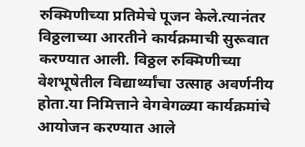रुक्मिणीच्या प्रतिमेचे पूजन केले.त्यानंतर विठ्ठलाच्या आरतीने कार्यक्रमाची सुरूवात करण्यात आली. विठ्ठल रुक्मिणीच्या वेशभूषेतील विद्यार्थ्यांचा उत्साह अवर्णनीय होता.या निमित्ताने वेगवेगळ्या कार्यक्रमांचे आयोजन करण्यात आले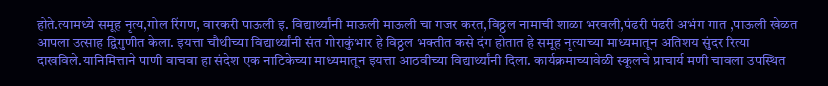होते.त्यामध्ये समूह नृत्य,गोल रिंगण, वारकरी पाऊली इ. विद्यार्थ्यांनी माऊली माऊली चा गजर करत,विठ्ठल नामाची शाळा भरवली,पंढरी पंढरी अभंग गात ,पाऊली खेळत आपला उत्साह द्विगुणीत केला. इयत्ता चौथीच्या विद्यार्थ्यांनी संत गोराकुंभार हे विठ्ठल भक्तीत कसे दंग होतात हे समूह नृत्याच्या माध्यमातून अतिशय सुंदर रित्या दाखविले.यानिमित्ताने पाणी वाचवा हा संदेश एक नाटिकेच्या माध्यमातून इयत्ता आठवीच्या विद्यार्थ्यांनी दिला. कार्यक्रमाच्यावेळी स्कूलचे प्राचार्य मणी चावला उपस्थित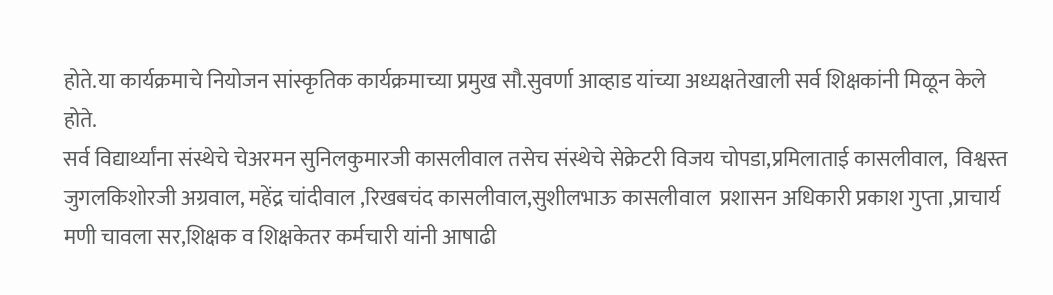होते.या कार्यक्रमाचे नियोजन सांस्कृतिक कार्यक्रमाच्या प्रमुख सौ.सुवर्णा आव्हाड यांच्या अध्यक्षतेखाली सर्व शिक्षकांनी मिळून केले होते.
सर्व विद्यार्थ्यांना संस्थेचे चेअरमन सुनिलकुमारजी कासलीवाल तसेच संस्थेचे सेक्रेटरी विजय चोपडा,प्रमिलाताई कासलीवाल,  विश्वस्त जुगलकिशोरजी अग्रवाल, महेंद्र चांदीवाल ,रिखबचंद कासलीवाल,सुशीलभाऊ कासलीवाल  प्रशासन अधिकारी प्रकाश गुप्ता ,प्राचार्य मणी चावला सर,शिक्षक व शिक्षकेतर कर्मचारी यांनी आषाढी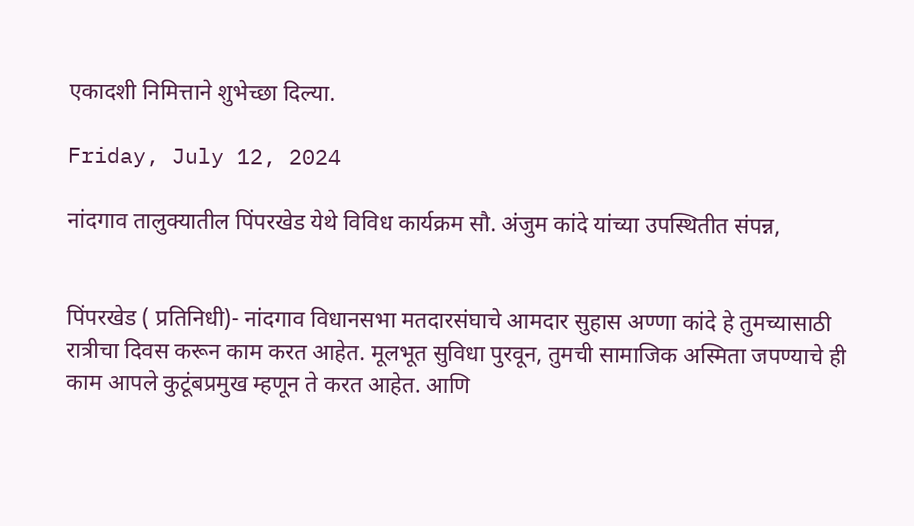एकादशी निमित्ताने शुभेच्छा दिल्या.

Friday, July 12, 2024

नांदगाव तालुक्यातील पिंपरखेड येथे विविध कार्यक्रम सौ. अंजुम कांदे यांच्या उपस्थितीत संपन्न,


पिंपरखेड ( प्रतिनिधी)- नांदगाव विधानसभा मतदारसंघाचे आमदार सुहास अण्णा कांदे हे तुमच्यासाठी रात्रीचा दिवस करून काम करत आहेत. मूलभूत सुविधा पुरवून, तुमची सामाजिक अस्मिता जपण्याचे ही काम आपले कुटूंबप्रमुख म्हणून ते करत आहेत. आणि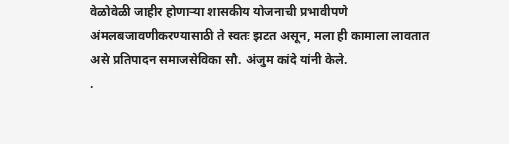वेळोवेळी जाहीर होणाऱ्या शासकीय योजनाची प्रभावीपणे अंमलबजावणीकरण्यासाठी ते स्वतः झटत असून, मला ही कामाला लावतात असे प्रतिपादन समाजसेविका सौ. अंजुम कांदे यांनी केले.
.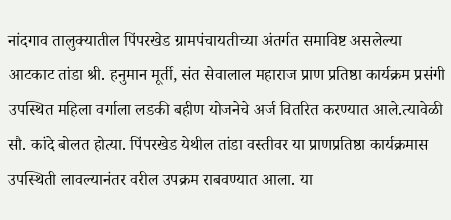नांदगाव तालुक्यातील पिंपरखेड ग्रामपंचायतीच्या अंतर्गत समाविष्ट असलेल्या आटकाट तांडा श्री. हनुमान मूर्ती, संत सेवालाल महाराज प्राण प्रतिष्ठा कार्यक्रम प्रसंगी उपस्थित महिला वर्गाला लडकी बहीण योजनेचे अर्ज वितरित करण्यात आले.त्यावेळी सौ. कांदे बोलत होत्या. पिंपरखेड येथील तांडा वस्तीवर या प्राणप्रतिष्ठा कार्यक्रमास उपस्थिती लावल्यानंतर वरील उपक्रम राबवण्यात आला. या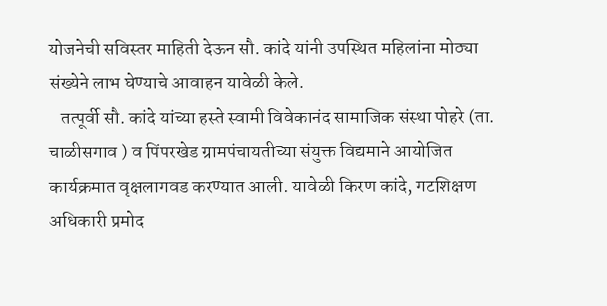योजनेची सविस्तर माहिती देऊन सौ. कांदे यांनी उपस्थित महिलांना मोठ्या संख्येने लाभ घेण्याचे आवाहन यावेळी केले.
   तत्पूर्वी सौ. कांदे यांच्या हस्ते स्वामी विवेकानंद सामाजिक संस्था पोहरे (ता. चाळीसगाव ) व पिंपरखेड ग्रामपंचायतीच्या संयुक्त विद्यमाने आयोजित कार्यक्रमात वृक्षलागवड करण्यात आली. यावेळी किरण कांदे, गटशिक्षण अधिकारी प्रमोद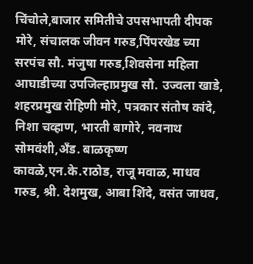चिंचोले,बाजार समितीचे उपसभापती दीपक मोरे, संचालक जीवन गरुड,पिंपरखेड च्या सरपंच सौ. मंजुषा गरुड,शिवसेना महिला आघाडीच्या उपजिल्हाप्रमुख सौ. उज्वला खाडे, शहरप्रमुख रोहिणी मोरे, पत्रकार संतोष कांदे, निशा चव्हाण, भारती बागोरे, नवनाथ सोमवंशी,अँड. बाळकृष्ण कावळे,एन.के.राठोड, राजू मवाळ, माधव गरुड, श्री. देशमुख, आबा शिंदे, वसंत जाधव,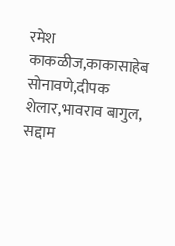रमेश काकळीज,काकासाहेब सोनावणे,दीपक शेलार,भावराव बागुल, सद्दाम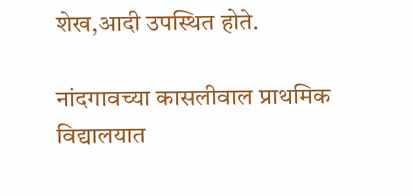शेख,आदी उपस्थित होते.

नांदगावच्या कासलीवाल प्राथमिक विद्यालयात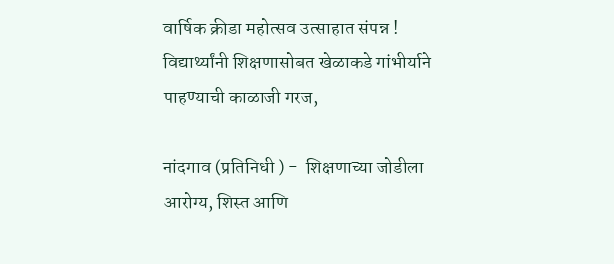वार्षिक क्रीडा महोत्सव उत्साहात संपन्न ! विद्यार्थ्यांनी शिक्षणासोबत खेळाकडे गांभीर्याने पाहण्याची काळाजी गरज,

नांदगाव (प्रतिनिधी ) -  शिक्षणाच्या जोडीला आरोग्य, शिस्त आणि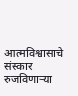आत्मविश्वासाचे संस्कार रुजविणाऱ्या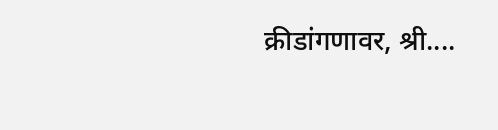क्रीडांगणावर, श्री....